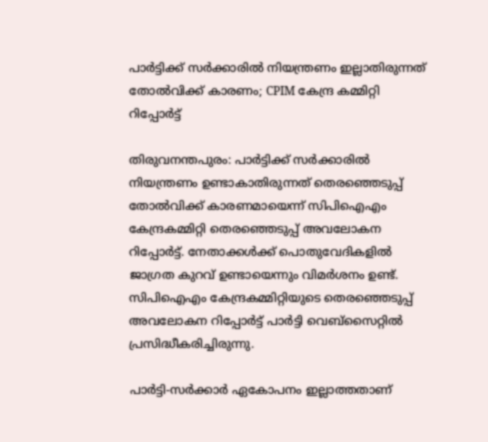പാർട്ടിക്ക് സർക്കാരിൽ നിയന്ത്രണം ഇല്ലാതിരുന്നത് തോൽവിക്ക് കാരണം; CPIM കേന്ദ്ര കമ്മിറ്റി റിപ്പോർട്ട്

തിരുവനന്തപുരം: പാര്‍ട്ടിക്ക് സര്‍ക്കാരില്‍ നിയന്ത്രണം ഉണ്ടാകാതിരുന്നത് തെരഞ്ഞെടുപ്പ് തോല്‍വിക്ക് കാരണമായെന്ന് സിപിഐഎം കേന്ദ്രകമ്മിറ്റി തെരഞ്ഞെടുപ്പ് അവലോകന റിപ്പോര്‍ട്ട്. നേതാക്കള്‍ക്ക് പൊതുവേദികളില്‍ ജാഗ്രത കുറവ് ഉണ്ടായെന്നും വിമര്‍ശനം ഉണ്ട്. സിപിഐഎം കേന്ദ്രകമ്മിറ്റിയുടെ തെരഞ്ഞെടുപ്പ് അവലോകന റിപ്പോര്‍ട്ട് പാര്‍ട്ടി വെബ്‌സൈറ്റില്‍ പ്രസിദ്ധീകരിച്ചിരുന്നു.

പാര്‍ട്ടി-സര്‍ക്കാര്‍ ഏകോപനം ഇല്ലാത്തതാണ്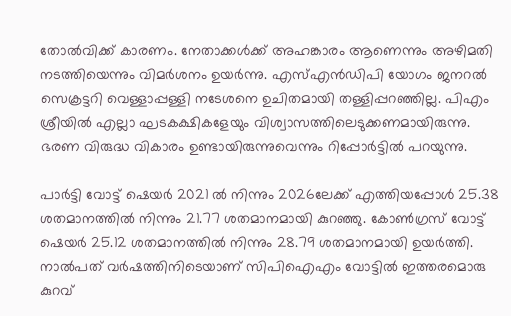തോല്‍വിക്ക് കാരണം. നേതാക്കള്‍ക്ക് അഹങ്കാരം ആണെന്നും അഴിമതി നടത്തിയെന്നും വിമര്‍ശനം ഉയര്‍ന്നു. എസ്എന്‍ഡിപി യോഗം ജനറല്‍ സെക്രട്ടറി വെള്ളാപ്പള്ളി നടേശനെ ഉചിതമായി തള്ളിപ്പറഞ്ഞില്ല. പിഎം ശ്രീയില്‍ എല്ലാ ഘടകക്ഷികളേയും വിശ്വാസത്തിലെടുക്കണമായിരുന്നു. ഭരണ വിരുദ്ധ വികാരം ഉണ്ടായിരുന്നുവെന്നും റിപ്പോര്‍ട്ടില്‍ പറയുന്നു.

പാര്‍ട്ടി വോട്ട് ഷെയര്‍ 2021 ല്‍ നിന്നും 2026ലേക്ക് എത്തിയപ്പോള്‍ 25.38 ശതമാനത്തില്‍ നിന്നും 21.77 ശതമാനമായി കുറഞ്ഞു. കോണ്‍ഗ്രസ് വോട്ട് ഷെയര്‍ 25.12 ശതമാനത്തില്‍ നിന്നും 28.79 ശതമാനമായി ഉയര്‍ത്തി. നാല്‍പത് വര്‍ഷത്തിനിടെയാണ് സിപിഐഎം വോട്ടില്‍ ഇത്തരമൊരു കുറവ്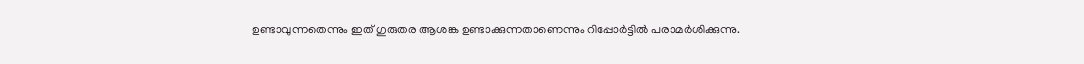ഉണ്ടാവുന്നതെന്നും ഇത് ഗുരുതര ആശങ്ക ഉണ്ടാക്കുന്നതാണെന്നും റിപ്പോര്‍ട്ടില്‍ പരാമര്‍ശിക്കുന്നു.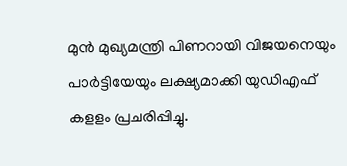മുന്‍ മുഖ്യമന്ത്രി പിണറായി വിജയനെയും പാര്‍ട്ടിയേയും ലക്ഷ്യമാക്കി യുഡിഎഫ് കളളം പ്രചരിപ്പിച്ചു.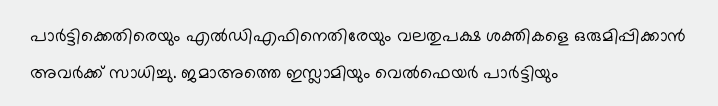പാര്‍ട്ടിക്കെതിരെയും എല്‍ഡിഎഫിനെതിരേയും വലതുപക്ഷ ശക്തികളെ ഒരുമിപ്പിക്കാന്‍ അവര്‍ക്ക് സാധിച്ചു. ജമാഅത്തെ ഇസ്ലാമിയും വെല്‍ഫെയര്‍ പാര്‍ട്ടിയും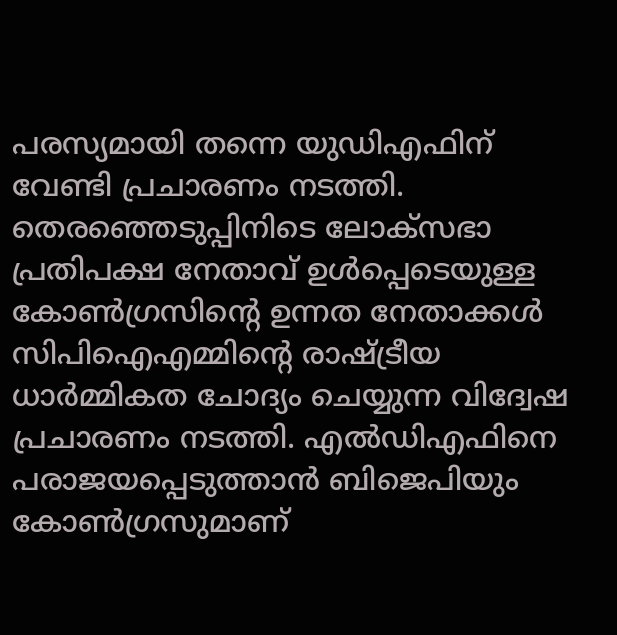പരസ്യമായി തന്നെ യുഡിഎഫിന് വേണ്ടി പ്രചാരണം നടത്തി. തെരഞ്ഞെടുപ്പിനിടെ ലോക്‌സഭാ പ്രതിപക്ഷ നേതാവ് ഉള്‍പ്പെടെയുള്ള കോണ്‍ഗ്രസിന്റെ ഉന്നത നേതാക്കള്‍ സിപിഐഎമ്മിന്റെ രാഷ്ട്രീയ ധാര്‍മ്മികത ചോദ്യം ചെയ്യുന്ന വിദ്വേഷ പ്രചാരണം നടത്തി. എല്‍ഡിഎഫിനെ പരാജയപ്പെടുത്താന്‍ ബിജെപിയും കോണ്‍ഗ്രസുമാണ്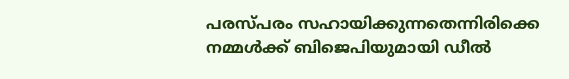പരസ്പരം സഹായിക്കുന്നതെന്നിരിക്കെ നമ്മള്‍ക്ക് ബിജെപിയുമായി ഡീല്‍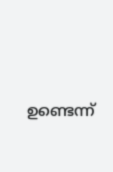ഉണ്ടെന്ന്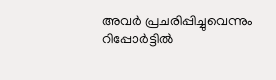അവര്‍ പ്രചരിപ്പിച്ചുവെന്നും റിപ്പോര്‍ട്ടില്‍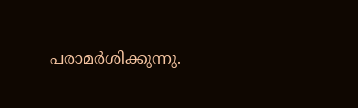പരാമര്‍ശിക്കുന്നു.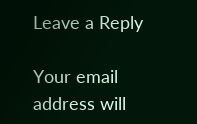Leave a Reply

Your email address will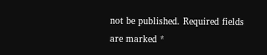not be published. Required fields are marked *